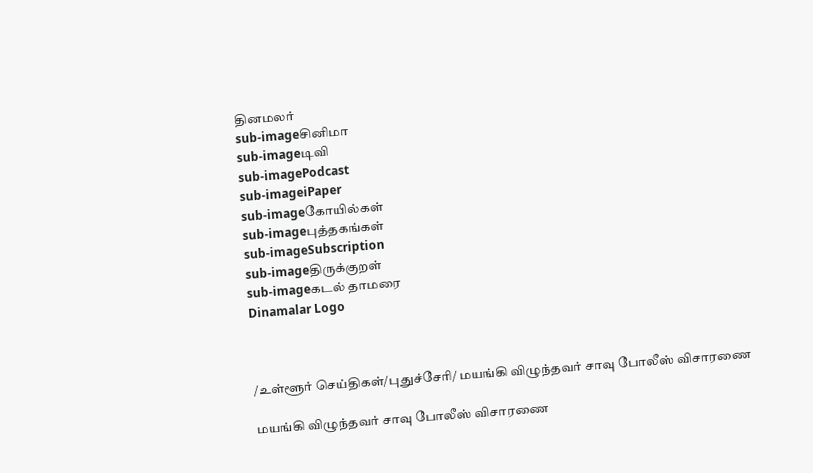தினமலர்
sub-imageசினிமா
sub-imageடிவி
sub-imagePodcast
sub-imageiPaper
sub-imageகோயில்கள்
sub-imageபுத்தகங்கள்
sub-imageSubscription
sub-imageதிருக்குறள்
sub-imageகடல் தாமரை
Dinamalar Logo



/உள்ளூர் செய்திகள்/புதுச்சேரி/ மயங்கி விழுந்தவர் சாவு போலீஸ் விசாரணை

மயங்கி விழுந்தவர் சாவு போலீஸ் விசாரணை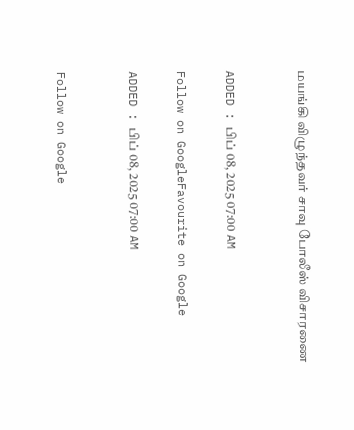மயங்கி விழுந்தவர் சாவு போலீஸ் விசாரணை


ADDED : பிப் 08, 2025 07:00 AM

Follow on GoogleFavourite on Google

ADDED : பிப் 08, 2025 07:00 AM


Follow on Google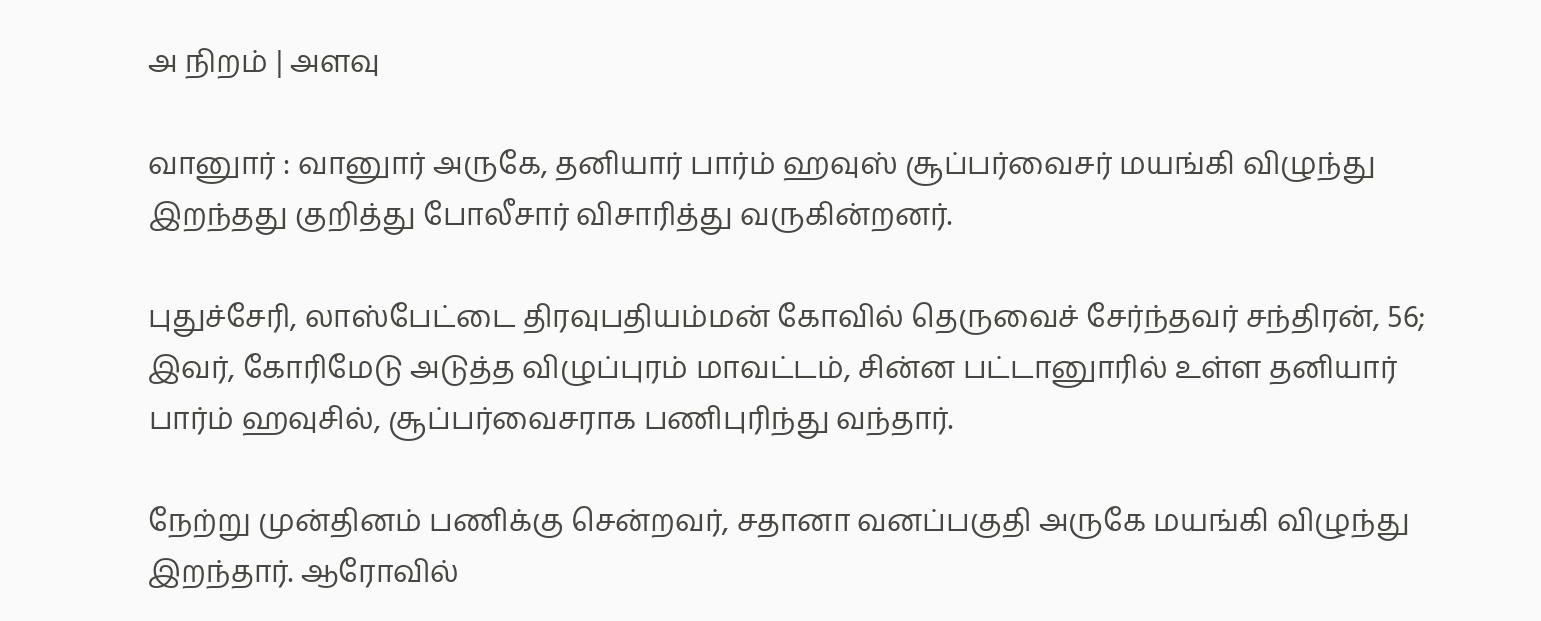அ நிறம் | அளவு

வானுார் : வானுார் அருகே, தனியார் பார்ம் ஹவுஸ் சூப்பர்வைசர் மயங்கி விழுந்து இறந்தது குறித்து போலீசார் விசாரித்து வருகின்றனர்.

புதுச்சேரி, லாஸ்பேட்டை திரவுபதியம்மன் கோவில் தெருவைச் சேர்ந்தவர் சந்திரன், 56; இவர், கோரிமேடு அடுத்த விழுப்புரம் மாவட்டம், சின்ன பட்டானுாரில் உள்ள தனியார் பார்ம் ஹவுசில், சூப்பர்வைசராக பணிபுரிந்து வந்தார்.

நேற்று முன்தினம் பணிக்கு சென்றவர், சதானா வனப்பகுதி அருகே மயங்கி விழுந்து இறந்தார். ஆரோவில்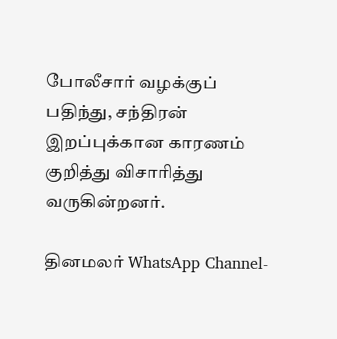போலீசார் வழக்குப் பதிந்து, சந்திரன் இறப்புக்கான காரணம் குறித்து விசாரித்து வருகின்றனர்.

தினமலர் WhatsApp Channel-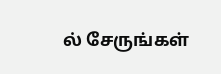ல் சேருங்கள்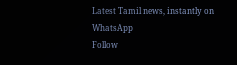Latest Tamil news, instantly on WhatsApp
Follow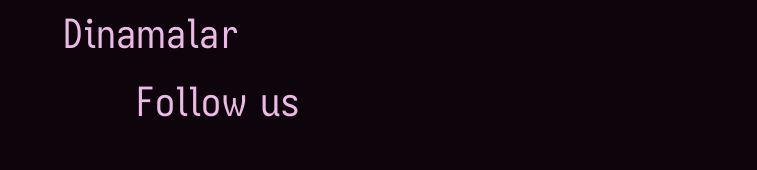Dinamalar
      Follow us